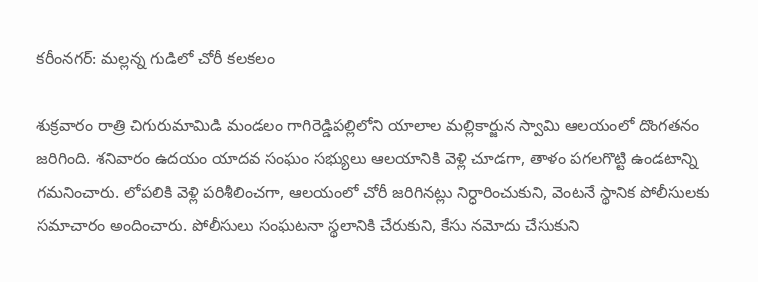కరీంనగర్: మల్లన్న గుడిలో చోరీ కలకలం

శుక్రవారం రాత్రి చిగురుమామిడి మండలం గాగిరెడ్డిపల్లిలోని యాలాల మల్లికార్జున స్వామి ఆలయంలో దొంగతనం జరిగింది. శనివారం ఉదయం యాదవ సంఘం సభ్యులు ఆలయానికి వెళ్లి చూడగా, తాళం పగలగొట్టి ఉండటాన్ని గమనించారు. లోపలికి వెళ్లి పరిశీలించగా, ఆలయంలో చోరీ జరిగినట్లు నిర్ధారించుకుని, వెంటనే స్థానిక పోలీసులకు సమాచారం అందించారు. పోలీసులు సంఘటనా స్థలానికి చేరుకుని, కేసు నమోదు చేసుకుని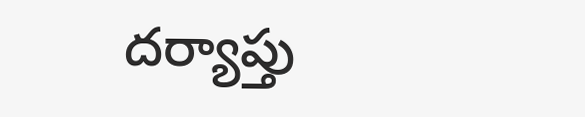దర్యాప్తు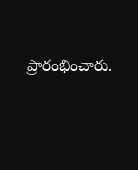ప్రారంభించారు.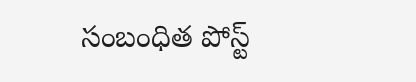సంబంధిత పోస్ట్